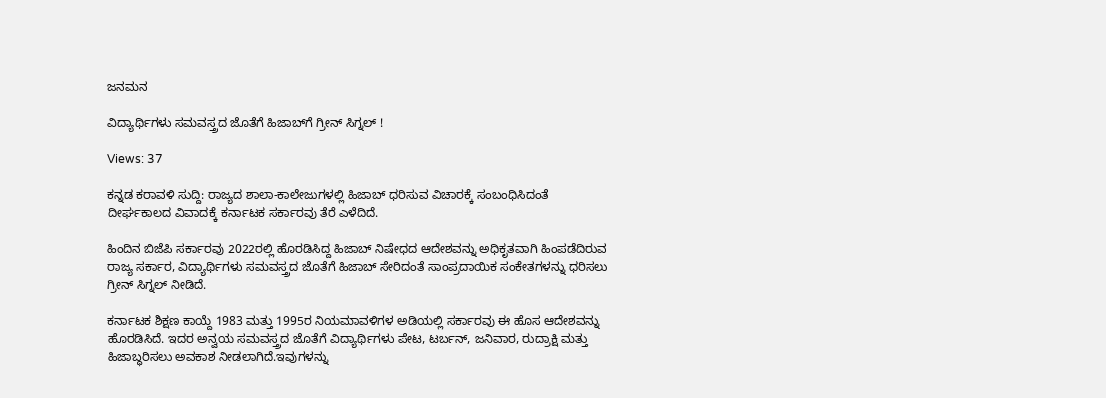ಜನಮನ

ವಿದ್ಯಾರ್ಥಿಗಳು ಸಮವಸ್ತ್ರದ ಜೊತೆಗೆ ಹಿಜಾಬ್‌ಗೆ ಗ್ರೀನ್ ಸಿಗ್ನಲ್ !

Views: 37

ಕನ್ನಡ ಕರಾವಳಿ ಸುದ್ದಿ: ರಾಜ್ಯದ ಶಾಲಾ-ಕಾಲೇಜುಗಳಲ್ಲಿ ಹಿಜಾಬ್ ಧರಿಸುವ ವಿಚಾರಕ್ಕೆ ಸಂಬಂಧಿಸಿದಂತೆ ದೀರ್ಘಕಾಲದ ವಿವಾದಕ್ಕೆ ಕರ್ನಾಟಕ ಸರ್ಕಾರವು ತೆರೆ ಎಳೆದಿದೆ.

ಹಿಂದಿನ ಬಿಜೆಪಿ ಸರ್ಕಾರವು 2022ರಲ್ಲಿ ಹೊರಡಿಸಿದ್ದ ಹಿಜಾಬ್ ನಿಷೇಧದ ಆದೇಶವನ್ನು ಅಧಿಕೃತವಾಗಿ ಹಿಂಪಡೆದಿರುವ ರಾಜ್ಯ ಸರ್ಕಾರ, ವಿದ್ಯಾರ್ಥಿಗಳು ಸಮವಸ್ತ್ರದ ಜೊತೆಗೆ ಹಿಜಾಬ್ ಸೇರಿದಂತೆ ಸಾಂಪ್ರದಾಯಿಕ ಸಂಕೇತಗಳನ್ನು ಧರಿಸಲು ಗ್ರೀನ್ ಸಿಗ್ನಲ್ ನೀಡಿದೆ.

ಕರ್ನಾಟಕ ಶಿಕ್ಷಣ ಕಾಯ್ದೆ 1983 ಮತ್ತು 1995ರ ನಿಯಮಾವಳಿಗಳ ಅಡಿಯಲ್ಲಿ ಸರ್ಕಾರವು ಈ ಹೊಸ ಆದೇಶವನ್ನು ಹೊರಡಿಸಿದೆ. ಇದರ ಅನ್ವಯ ಸಮವಸ್ತ್ರದ ಜೊತೆಗೆ ವಿದ್ಯಾರ್ಥಿಗಳು ಪೇಟ, ಟರ್ಬನ್, ಜನಿವಾರ, ರುದ್ರಾಕ್ಷಿ ಮತ್ತು ಹಿಜಾಬ್ಧರಿಸಲು ಅವಕಾಶ ನೀಡಲಾಗಿದೆ.ಇವುಗಳನ್ನು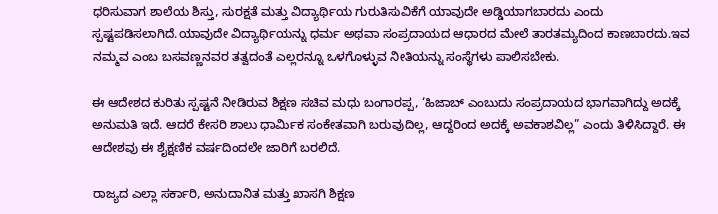ಧರಿಸುವಾಗ ಶಾಲೆಯ ಶಿಸ್ತು, ಸುರಕ್ಷತೆ ಮತ್ತು ವಿದ್ಯಾರ್ಥಿಯ ಗುರುತಿಸುವಿಕೆಗೆ ಯಾವುದೇ ಅಡ್ಡಿಯಾಗಬಾರದು ಎಂದು ಸ್ಪಷ್ಟಪಡಿಸಲಾಗಿದೆ.ಯಾವುದೇ ವಿದ್ಯಾರ್ಥಿಯನ್ನು ಧರ್ಮ ಅಥವಾ ಸಂಪ್ರದಾಯದ ಆಧಾರದ ಮೇಲೆ ತಾರತಮ್ಯದಿಂದ ಕಾಣಬಾರದು.ಇವ ನಮ್ಮವ ಎಂಬ ಬಸವಣ್ಣನವರ ತತ್ವದಂತೆ ಎಲ್ಲರನ್ನೂ ಒಳಗೊಳ್ಳುವ ನೀತಿಯನ್ನು ಸಂಸ್ಥೆಗಳು ಪಾಲಿಸಬೇಕು.

ಈ ಆದೇಶದ ಕುರಿತು ಸ್ಪಷ್ಟನೆ ನೀಡಿರುವ ಶಿಕ್ಷಣ ಸಚಿವ ಮಧು ಬಂಗಾರಪ್ಪ, ‘ಹಿಜಾಬ್ ಎಂಬುದು ಸಂಪ್ರದಾಯದ ಭಾಗವಾಗಿದ್ದು ಅದಕ್ಕೆ ಅನುಮತಿ ಇದೆ. ಆದರೆ ಕೇಸರಿ ಶಾಲು ಧಾರ್ಮಿಕ ಸಂಕೇತವಾಗಿ ಬರುವುದಿಲ್ಲ, ಆದ್ದರಿಂದ ಅದಕ್ಕೆ ಅವಕಾಶವಿಲ್ಲ” ಎಂದು ತಿಳಿಸಿದ್ದಾರೆ. ಈ ಆದೇಶವು ಈ ಶೈಕ್ಷಣಿಕ ವರ್ಷದಿಂದಲೇ ಜಾರಿಗೆ ಬರಲಿದೆ.

ರಾಜ್ಯದ ಎಲ್ಲಾ ಸರ್ಕಾರಿ, ಅನುದಾನಿತ ಮತ್ತು ಖಾಸಗಿ ಶಿಕ್ಷಣ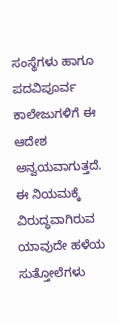ಸಂಸ್ಥೆಗಳು ಹಾಗೂ ಪದವಿಪೂರ್ವ ಕಾಲೇಜುಗಳಿಗೆ ಈ ಆದೇಶ ಅನ್ವಯವಾಗುತ್ತದೆ. ಈ ನಿಯಮಕ್ಕೆ ವಿರುದ್ಧವಾಗಿರುವ ಯಾವುದೇ ಹಳೆಯ ಸುತ್ತೋಲೆಗಳು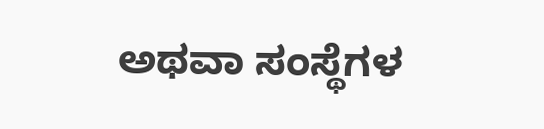ಅಥವಾ ಸಂಸ್ಥೆಗಳ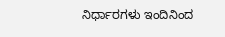ನಿರ್ಧಾರಗಳು ಇಂದಿನಿಂದ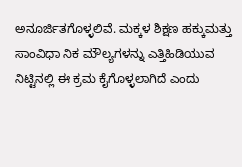ಅನೂರ್ಜಿತಗೊಳ್ಳಲಿವೆ. ಮಕ್ಕಳ ಶಿಕ್ಷಣ ಹಕ್ಕುಮತ್ತು ಸಾಂವಿಧಾ ನಿಕ ಮೌಲ್ಯಗಳನ್ನು ಎತ್ತಿಹಿಡಿಯುವ ನಿಟ್ಟಿನಲ್ಲಿ ಈ ಕ್ರಮ ಕೈಗೊಳ್ಳಲಾಗಿದೆ ಎಂದು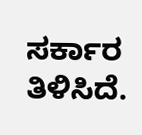ಸರ್ಕಾರ ತಿಳಿಸಿದೆ.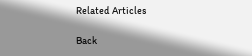Related Articles

Back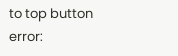to top button
error: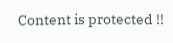Content is protected !!